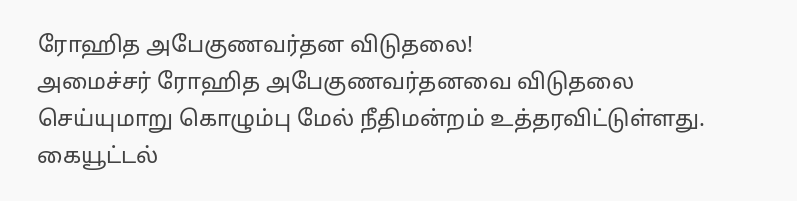ரோஹித அபேகுணவர்தன விடுதலை!
அமைச்சர் ரோஹித அபேகுணவர்தனவை விடுதலை செய்யுமாறு கொழும்பு மேல் நீதிமன்றம் உத்தரவிட்டுள்ளது.
கையூட்டல்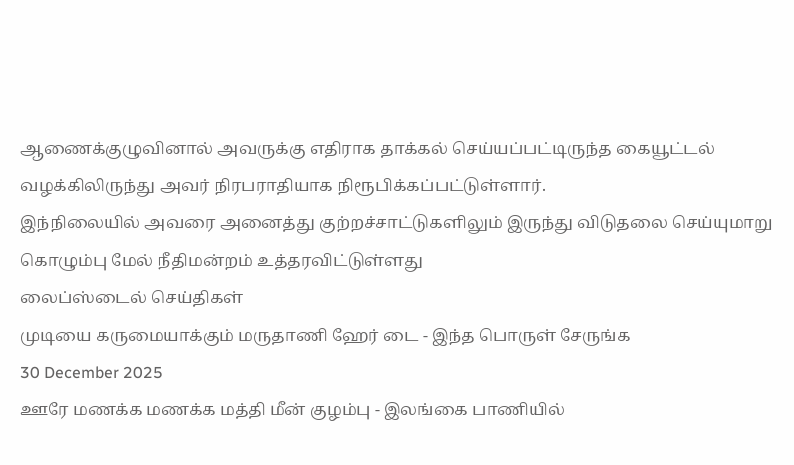ஆணைக்குழுவினால் அவருக்கு எதிராக தாக்கல் செய்யப்பட்டிருந்த கையூட்டல் வழக்கிலிருந்து அவர் நிரபராதியாக நிரூபிக்கப்பட்டுள்ளார்.
இந்நிலையில் அவரை அனைத்து குற்றச்சாட்டுகளிலும் இருந்து விடுதலை செய்யுமாறு கொழும்பு மேல் நீதிமன்றம் உத்தரவிட்டுள்ளது
லைப்ஸ்டைல் செய்திகள்
முடியை கருமையாக்கும் மருதாணி ஹேர் டை - இந்த பொருள் சேருங்க
30 December 2025
ஊரே மணக்க மணக்க மத்தி மீன் குழம்பு - இலங்கை பாணியில்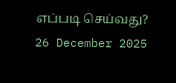எப்படி செய்வது?
26 December 2025